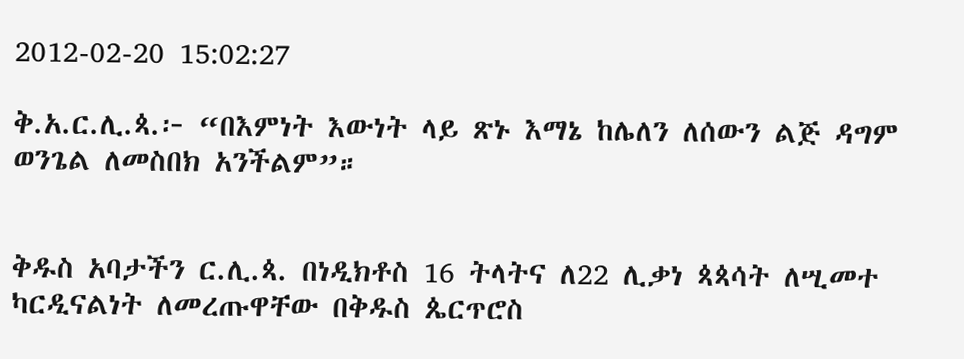2012-02-20 15:02:27

ቅ.አ.ር.ሊ.ጳ.፦ “በእምነት እውነት ላይ ጽኑ እማኔ ከሌለን ለሰውን ልጅ ዳግም ወንጌል ለመስበክ አንችልም”።


ቅዱስ አባታችን ር.ሊ.ጳ. በነዲክቶስ 16 ትላትና ለ22 ሊቃነ ጳጳሳት ለሢመተ ካርዲናልነት ለመረጡዋቸው በቅዱስ ጴርጥሮስ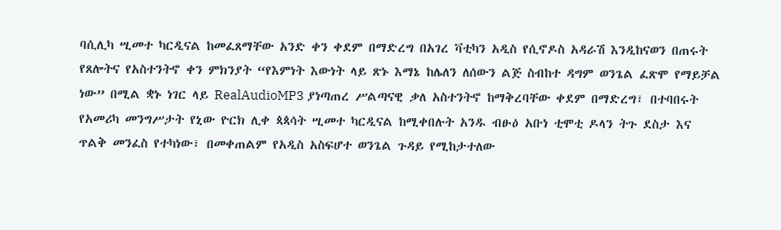ባሲሊካ ሢመተ ካርዲናል ከመፈጸማቸው አንድ ቀን ቀደም በማድረግ በአገረ ቫቲካን አዲስ የሲኖዶስ አዳራሽ እንዲከናወን በጠሩት የጸሎትና የአስተንትኖ ቀን ምክንያት “የእምነት እውነት ላይ ጽኑ እማኔ ከሌለን ለሰውን ልጅ ስብከተ ዳግም ወንጌል ፈጽሞ የማይቻል ነው” በሚል ቋኑ ነገር ላይ RealAudioMP3 ያነጣጠረ ሥልጣናዊ ቃለ አስተንትኖ ከማቅረባቸው ቀደም በማድረግ፣ በተባበሩት የአመሪካ መንግሥታት የኒው ዮርክ ሊቀ ጳጳሳት ሢመተ ካርዲናል ከሚቀበሉት አንዱ ብፁዕ አቡነ ቲሞቲ ዶላን ትጉ ደስታ እና ጥልቅ መንፈስ የተካነው፣ በመቀጠልም የአዲስ አስፍሆተ ወንጌል ጉዳይ የሚከታተለው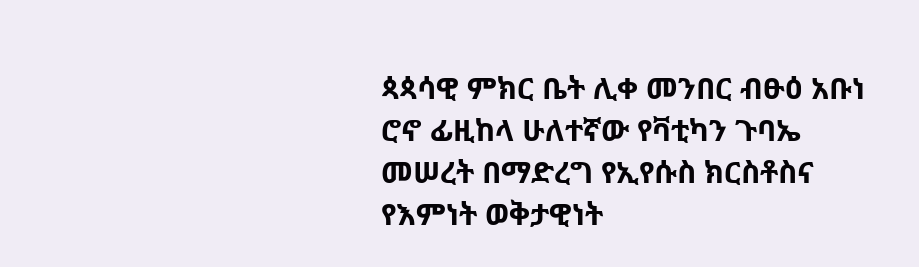ጳጳሳዊ ምክር ቤት ሊቀ መንበር ብፁዕ አቡነ ሮኖ ፊዚከላ ሁለተኛው የቫቲካን ጉባኤ መሠረት በማድረግ የኢየሱስ ክርስቶስና የእምነት ወቅታዊነት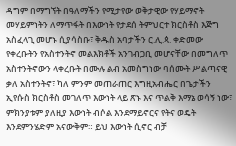ዳግም በማግኘት በዓለማችን የሚታየው ወቅታዊው የሃይማኖት መሃይምነትን ለማጥፋት በእውነት የታደሰ ትምህርተ ክርስቶስ እጅግ አስፈላጊ መሆኑ ሲያሳስቡ፣ ቅዱስ አባታችን ር.ሊ.ጳ. ቀድመው የቀረቡትን የአስተንትኖ መልእክቶች አንገብጋቢ መሆናቸው በመግለጥ አስተንትኖውን ላቀረቡት በሙሉ ልብ አመስግነው ባሰሙት ሥልጣናዊ ቃለ አስተንትኖ፣ ካለ ምንም መጠራጠር እግዚአብሔር በጌታችን ኢየሱስ ክርስቶስ መገለጥ እውነት ላይ ጽኑ እና ጥልቅ እማኔ ወሳኝ ነው፣ ምክንያቱም ያለዚያ እውነት ብሶል እንደማይኖርና የትና ወዴት እንደምንሄድም አናውቅም። ይህ እውነት ሲኖር ብቻ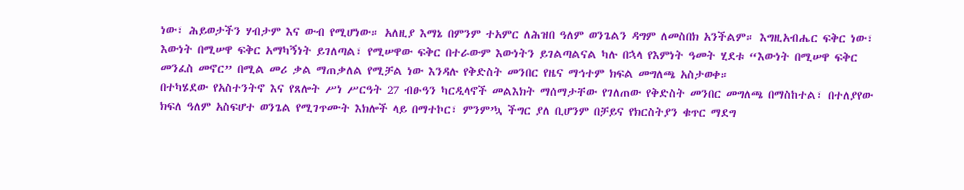ነው፣ ሕይወታችን ሃብታም እና ውብ የሚሆነው። አለዚያ እማኔ በምንም ተአምር ለሕዝበ ዓለም ወንጌልን ዳግም ለመስበክ አንችልም። እግዚአብሔር ፍቅር ነው፣ እውነት በሚሠዋ ፍቅር አማካኝነት ይገለጣል፣ የሚሠዋው ፍቅር በተራውም እውነትን ይገልጣልናል ካሉ በኋላ የእምነት ዓመት ሂደቱ “እውነት በሚሠዋ ፍቅር መንፈስ መኖር” በሚል መሪ ቃል ማጠቃለል የሚቻል ነው እንዳሉ የቅድስት መንበር የዜና ማኅተም ክፍል መግለጫ አስታወቀ።
በተካሄደው የአስተንትኖ እና የጸሎት ሥነ ሥርዓት 27 ብፁዓን ካርዲላኖች መልእክት ማሰማታቸው የገለጠው የቅድስት መንበር መግለጫ በማስከተል፣ በተለያየው ክፍለ ዓለም አስፍሆተ ወንጌል የሚገጥሙት እክሎች ላይ በማተኮር፣ ምንም’ኳ ችግር ያለ ቢሆንም በቻይና የክርስትያን ቁጥር ማደግ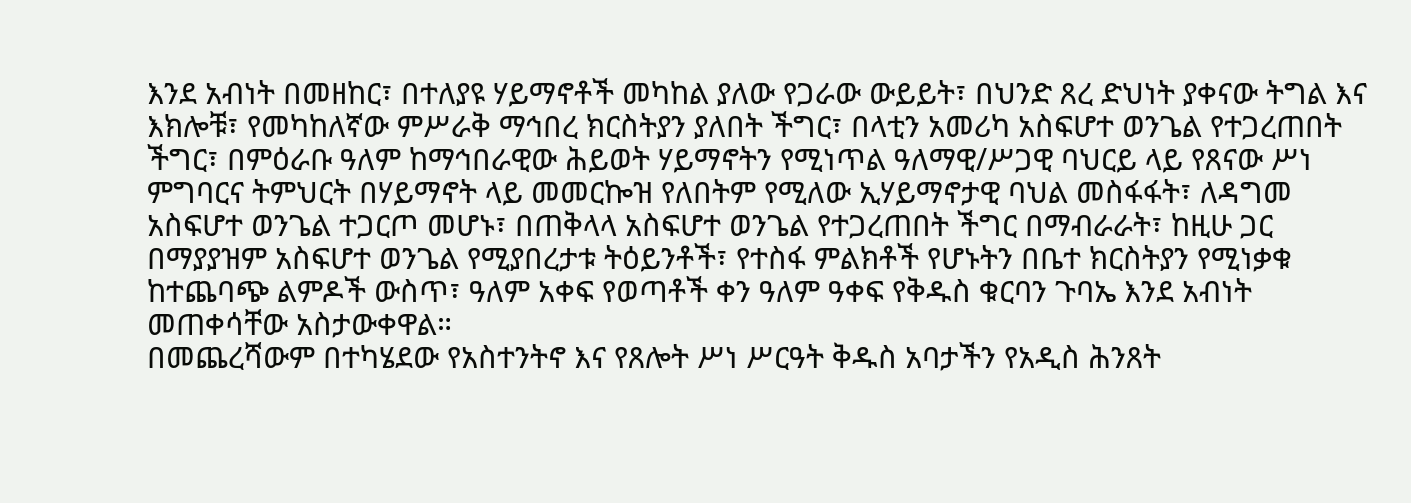እንደ አብነት በመዘከር፣ በተለያዩ ሃይማኖቶች መካከል ያለው የጋራው ውይይት፣ በህንድ ጸረ ድህነት ያቀናው ትግል እና እክሎቹ፣ የመካከለኛው ምሥራቅ ማኅበረ ክርስትያን ያለበት ችግር፣ በላቲን አመሪካ አስፍሆተ ወንጌል የተጋረጠበት ችግር፣ በምዕራቡ ዓለም ከማኅበራዊው ሕይወት ሃይማኖትን የሚነጥል ዓለማዊ/ሥጋዊ ባህርይ ላይ የጸናው ሥነ ምግባርና ትምህርት በሃይማኖት ላይ መመርኰዝ የለበትም የሚለው ኢሃይማኖታዊ ባህል መስፋፋት፣ ለዳግመ አስፍሆተ ወንጌል ተጋርጦ መሆኑ፣ በጠቅላላ አስፍሆተ ወንጌል የተጋረጠበት ችግር በማብራራት፣ ከዚሁ ጋር በማያያዝም አስፍሆተ ወንጌል የሚያበረታቱ ትዕይንቶች፣ የተስፋ ምልክቶች የሆኑትን በቤተ ክርስትያን የሚነቃቁ ከተጨባጭ ልምዶች ውስጥ፣ ዓለም አቀፍ የወጣቶች ቀን ዓለም ዓቀፍ የቅዱስ ቁርባን ጉባኤ እንደ አብነት መጠቀሳቸው አስታውቀዋል።
በመጨረሻውም በተካሄደው የአስተንትኖ እና የጸሎት ሥነ ሥርዓት ቅዱስ አባታችን የአዲስ ሕንጸት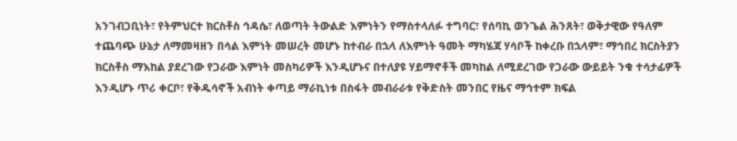አንገብጋቢነት፣ የትምህርተ ክርስቶስ ኅዳሴ፣ ለወጣት ትውልድ እምነትን የማስተላለፉ ተግባር፣ የሰባኪ ወንጌል ሕንጸት፣ ወቅታዊው የዓለም ተጨባጭ ሁኔታ ለማመዛዘን በሳል እምነት መሠረት መሆኑ ከተብራ በኋላ ለእምነት ዓመት ማካሄጃ ሃሳቦች ከቀረቡ በኋላም፣ ማኅበረ ክርስትያን ክርስቶስ ማእከል ያደረገው የጋራው እምነት መስካሪዎች እንዲሆኑና በተለያዩ ሃይማኖቶች መካከል ለሚደረገው የጋራው ውይይት ንቁ ተሳታፊዎች እንዲሆኑ ጥሪ ቀርቦ፣ የቅዱሳኖች አብነት ቀጣይ ማራኪነቱ በስፋት መብራራቱ የቅድስት መንበር የዜና ማኅተም ክፍል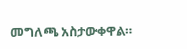መግለጫ አስታውቀዋል።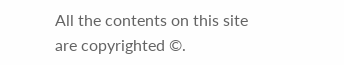All the contents on this site are copyrighted ©.